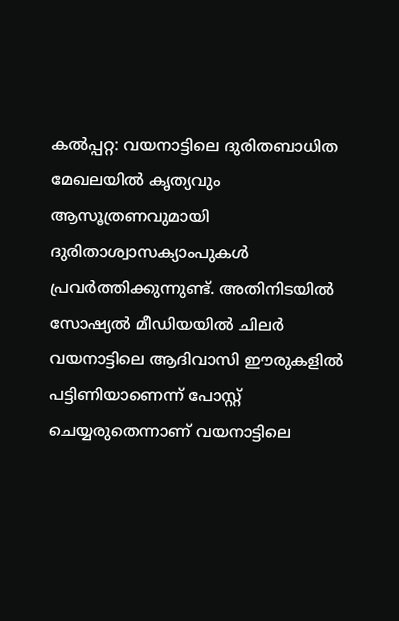കല്‍പ്പറ്റ: വയനാട്ടിലെ ദുരിതബാധിത മേഖലയില്‍ കൃത്യവും ആസൂത്രണവുമായി ദുരിതാശ്വാസക്യാംപുകള്‍ പ്രവര്‍ത്തിക്കുന്നുണ്ട്. അതിനിടയില്‍ സോഷ്യല്‍ മീഡിയയില്‍ ചിലര്‍ വയനാട്ടിലെ ആദിവാസി ഈരുകളില്‍ പട്ടിണിയാണെന്ന് പോസ്റ്റ് ചെയ്യരുതെന്നാണ് വയനാട്ടിലെ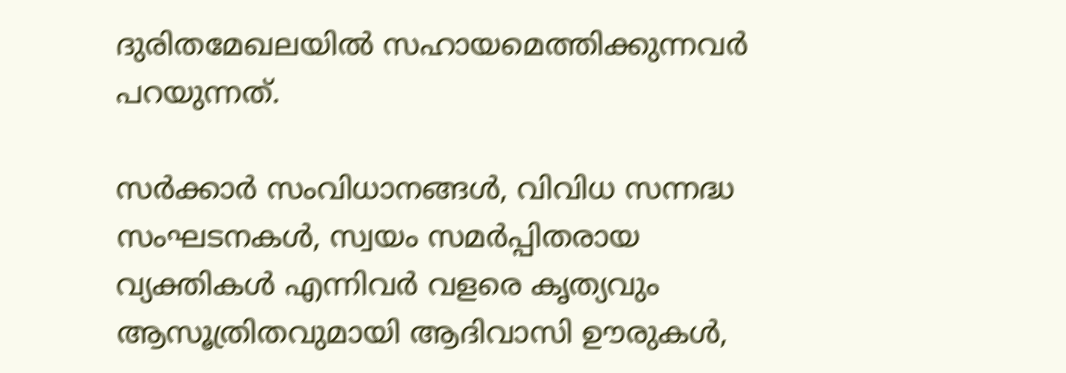ദുരിതമേഖലയില്‍ സഹായമെത്തിക്കുന്നവര്‍ പറയുന്നത്.

സര്‍ക്കാര്‍ സംവിധാനങ്ങള്‍, വിവിധ സന്നദ്ധ സംഘടനകള്‍, സ്വയം സമര്‍പ്പിതരായ വ്യക്തികള്‍ എന്നിവര്‍ വളരെ കൃത്യവും ആസൂത്രിതവുമായി ആദിവാസി ഊരുകള്‍,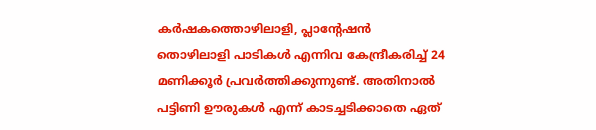കര്‍ഷകത്തൊഴിലാളി, പ്ലാന്റേഷന്‍ തൊഴിലാളി പാടികള്‍ എന്നിവ കേന്ദ്രീകരിച്ച് 24 മണിക്കൂര്‍ പ്രവര്‍ത്തിക്കുന്നുണ്ട്. അതിനാല്‍ പട്ടിണി ഊരുകള്‍ എന്ന് കാടച്ചടിക്കാതെ ഏത്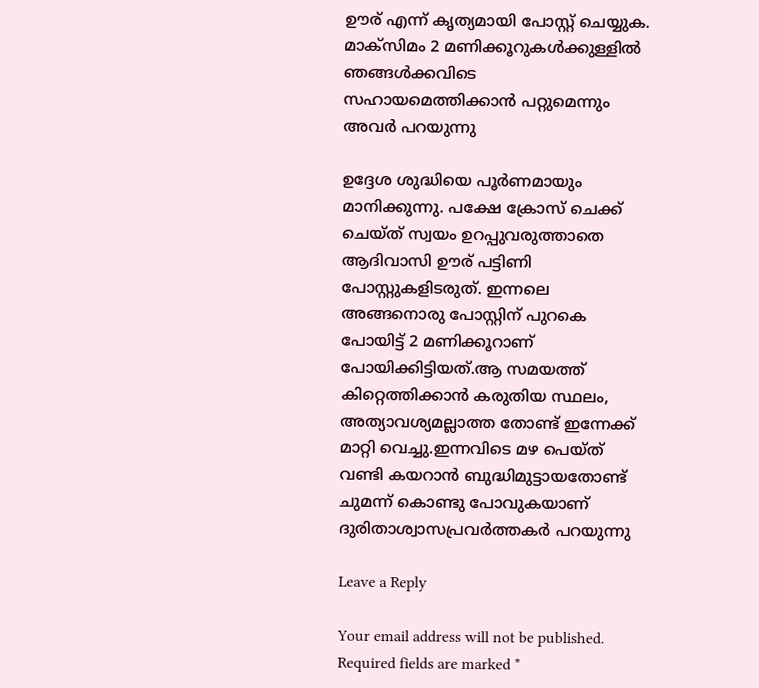ഊര് എന്ന് കൃത്യമായി പോസ്റ്റ് ചെയ്യുക. മാക്‌സിമം 2 മണിക്കൂറുകള്‍ക്കുള്ളില്‍ ഞങ്ങള്‍ക്കവിടെ സഹായമെത്തിക്കാന്‍ പറ്റുമെന്നും അവര്‍ പറയുന്നു

ഉദ്ദേശ ശുദ്ധിയെ പൂര്‍ണമായും മാനിക്കുന്നു. പക്ഷേ ക്രോസ് ചെക്ക് ചെയ്ത് സ്വയം ഉറപ്പുവരുത്താതെ ആദിവാസി ഊര് പട്ടിണി പോസ്റ്റുകളിടരുത്. ഇന്നലെ അങ്ങനൊരു പോസ്റ്റിന് പുറകെ പോയിട്ട് 2 മണിക്കൂറാണ് പോയിക്കിട്ടിയത്.ആ സമയത്ത് കിറ്റെത്തിക്കാന്‍ കരുതിയ സ്ഥലം, അത്യാവശ്യമല്ലാത്ത തോണ്ട് ഇന്നേക്ക് മാറ്റി വെച്ചു.ഇന്നവിടെ മഴ പെയ്ത് വണ്ടി കയറാന്‍ ബുദ്ധിമുട്ടായതോണ്ട് ചുമന്ന് കൊണ്ടു പോവുകയാണ് ദുരിതാശ്വാസപ്രവര്‍ത്തകര്‍ പറയുന്നു

Leave a Reply

Your email address will not be published. Required fields are marked *